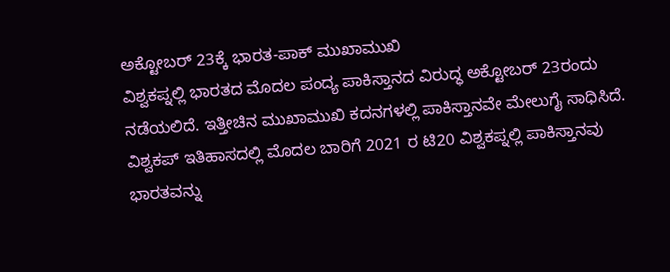ಅಕ್ಟೋಬರ್ 23ಕ್ಕೆ ಭಾರತ-ಪಾಕ್ ಮುಖಾಮುಖಿ
ವಿಶ್ವಕಪ್ನಲ್ಲಿ ಭಾರತದ ಮೊದಲ ಪಂದ್ಯ ಪಾಕಿಸ್ತಾನದ ವಿರುದ್ಧ ಅಕ್ಟೋಬರ್ 23ರಂದು ನಡೆಯಲಿದೆ. ಇತ್ತೀಚಿನ ಮುಖಾಮುಖಿ ಕದನಗಳಲ್ಲಿ ಪಾಕಿಸ್ತಾನವೇ ಮೇಲುಗೈ ಸಾಧಿಸಿದೆ. ವಿಶ್ವಕಪ್ ಇತಿಹಾಸದಲ್ಲಿ ಮೊದಲ ಬಾರಿಗೆ 2021 ರ ಟಿ20 ವಿಶ್ವಕಪ್ನಲ್ಲಿ ಪಾಕಿಸ್ತಾನವು ಭಾರತವನ್ನು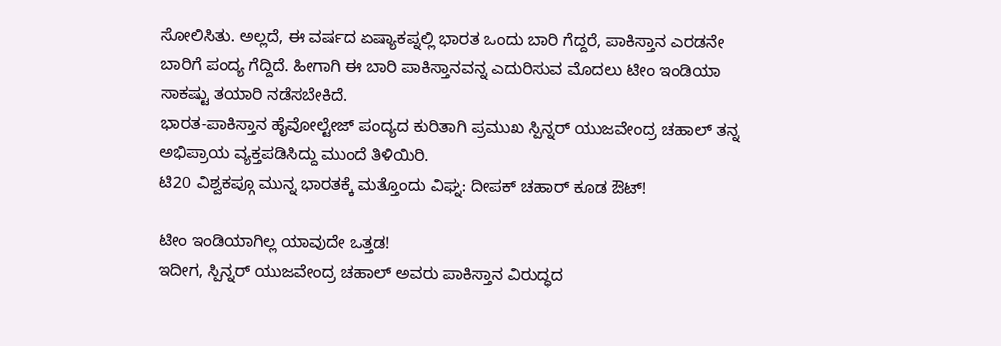ಸೋಲಿಸಿತು. ಅಲ್ಲದೆ, ಈ ವರ್ಷದ ಏಷ್ಯಾಕಪ್ನಲ್ಲಿ ಭಾರತ ಒಂದು ಬಾರಿ ಗೆದ್ದರೆ, ಪಾಕಿಸ್ತಾನ ಎರಡನೇ ಬಾರಿಗೆ ಪಂದ್ಯ ಗೆದ್ದಿದೆ. ಹೀಗಾಗಿ ಈ ಬಾರಿ ಪಾಕಿಸ್ತಾನವನ್ನ ಎದುರಿಸುವ ಮೊದಲು ಟೀಂ ಇಂಡಿಯಾ ಸಾಕಷ್ಟು ತಯಾರಿ ನಡೆಸಬೇಕಿದೆ.
ಭಾರತ-ಪಾಕಿಸ್ತಾನ ಹೈವೋಲ್ಟೇಜ್ ಪಂದ್ಯದ ಕುರಿತಾಗಿ ಪ್ರಮುಖ ಸ್ಪಿನ್ನರ್ ಯುಜವೇಂದ್ರ ಚಹಾಲ್ ತನ್ನ ಅಭಿಪ್ರಾಯ ವ್ಯಕ್ತಪಡಿಸಿದ್ದು ಮುಂದೆ ತಿಳಿಯಿರಿ.
ಟಿ20 ವಿಶ್ವಕಪ್ಗೂ ಮುನ್ನ ಭಾರತಕ್ಕೆ ಮತ್ತೊಂದು ವಿಘ್ನ: ದೀಪಕ್ ಚಹಾರ್ ಕೂಡ ಔಟ್!

ಟೀಂ ಇಂಡಿಯಾಗಿಲ್ಲ ಯಾವುದೇ ಒತ್ತಡ!
ಇದೀಗ, ಸ್ಪಿನ್ನರ್ ಯುಜವೇಂದ್ರ ಚಹಾಲ್ ಅವರು ಪಾಕಿಸ್ತಾನ ವಿರುದ್ಧದ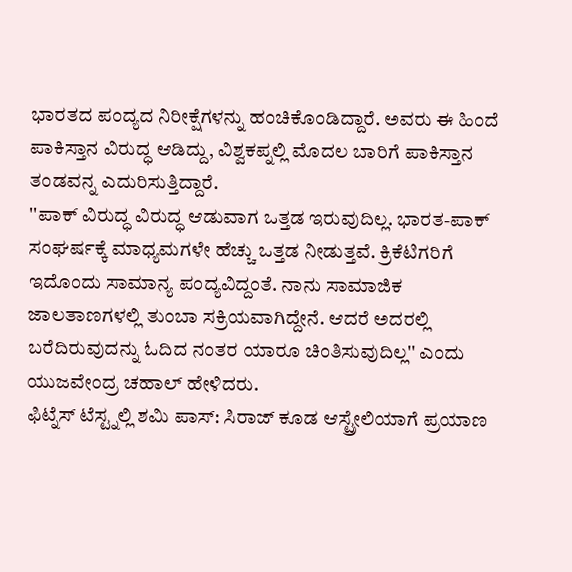ಭಾರತದ ಪಂದ್ಯದ ನಿರೀಕ್ಷೆಗಳನ್ನು ಹಂಚಿಕೊಂಡಿದ್ದಾರೆ. ಅವರು ಈ ಹಿಂದೆ ಪಾಕಿಸ್ತಾನ ವಿರುದ್ಧ ಆಡಿದ್ದು, ವಿಶ್ವಕಪ್ನಲ್ಲಿ ಮೊದಲ ಬಾರಿಗೆ ಪಾಕಿಸ್ತಾನ ತಂಡವನ್ನ ಎದುರಿಸುತ್ತಿದ್ದಾರೆ.
''ಪಾಕ್ ವಿರುದ್ಧ ವಿರುದ್ಧ ಆಡುವಾಗ ಒತ್ತಡ ಇರುವುದಿಲ್ಲ. ಭಾರತ-ಪಾಕ್ ಸಂಘರ್ಷಕ್ಕೆ ಮಾಧ್ಯಮಗಳೇ ಹೆಚ್ಚು ಒತ್ತಡ ನೀಡುತ್ತವೆ. ಕ್ರಿಕೆಟಿಗರಿಗೆ ಇದೊಂದು ಸಾಮಾನ್ಯ ಪಂದ್ಯವಿದ್ದಂತೆ. ನಾನು ಸಾಮಾಜಿಕ ಜಾಲತಾಣಗಳಲ್ಲಿ ತುಂಬಾ ಸಕ್ರಿಯವಾಗಿದ್ದೇನೆ. ಆದರೆ ಅದರಲ್ಲಿ ಬರೆದಿರುವುದನ್ನು ಓದಿದ ನಂತರ ಯಾರೂ ಚಿಂತಿಸುವುದಿಲ್ಲ'' ಎಂದು ಯುಜವೇಂದ್ರ ಚಹಾಲ್ ಹೇಳಿದರು.
ಫಿಟ್ನೆಸ್ ಟೆಸ್ಟ್ನಲ್ಲಿ ಶಮಿ ಪಾಸ್: ಸಿರಾಜ್ ಕೂಡ ಆಸ್ಟ್ರೇಲಿಯಾಗೆ ಪ್ರಯಾಣ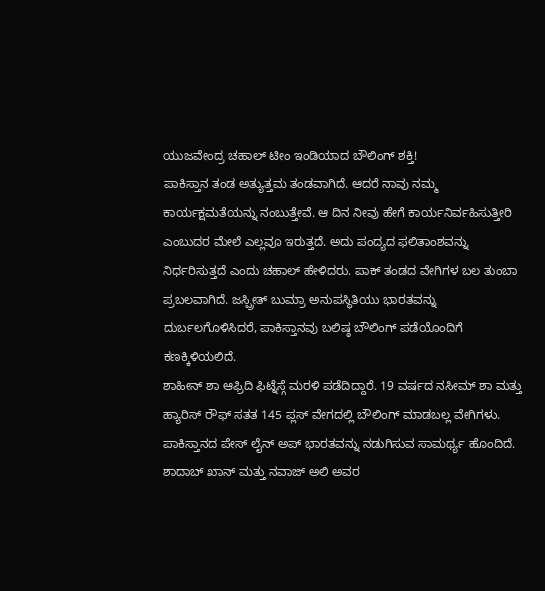ಯುಜವೇಂದ್ರ ಚಹಾಲ್ ಟೀಂ ಇಂಡಿಯಾದ ಬೌಲಿಂಗ್ ಶಕ್ತಿ!
ಪಾಕಿಸ್ತಾನ ತಂಡ ಅತ್ಯುತ್ತಮ ತಂಡವಾಗಿದೆ. ಆದರೆ ನಾವು ನಮ್ಮ ಕಾರ್ಯಕ್ಷಮತೆಯನ್ನು ನಂಬುತ್ತೇವೆ. ಆ ದಿನ ನೀವು ಹೇಗೆ ಕಾರ್ಯನಿರ್ವಹಿಸುತ್ತೀರಿ ಎಂಬುದರ ಮೇಲೆ ಎಲ್ಲವೂ ಇರುತ್ತದೆ. ಅದು ಪಂದ್ಯದ ಫಲಿತಾಂಶವನ್ನು ನಿರ್ಧರಿಸುತ್ತದೆ ಎಂದು ಚಹಾಲ್ ಹೇಳಿದರು. ಪಾಕ್ ತಂಡದ ವೇಗಿಗಳ ಬಲ ತುಂಬಾ ಪ್ರಬಲವಾಗಿದೆ. ಜಸ್ಪ್ರೀತ್ ಬುಮ್ರಾ ಅನುಪಸ್ಥಿತಿಯು ಭಾರತವನ್ನು ದುರ್ಬಲಗೊಳಿಸಿದರೆ, ಪಾಕಿಸ್ತಾನವು ಬಲಿಷ್ಠ ಬೌಲಿಂಗ್ ಪಡೆಯೊಂದಿಗೆ ಕಣಕ್ಕಿಳಿಯಲಿದೆ.
ಶಾಹೀನ್ ಶಾ ಆಫ್ರಿದಿ ಫಿಟ್ನೆಸ್ಗೆ ಮರಳಿ ಪಡೆದಿದ್ದಾರೆ. 19 ವರ್ಷದ ನಸೀಮ್ ಶಾ ಮತ್ತು ಹ್ಯಾರಿಸ್ ರೌಫ್ ಸತತ 145 ಪ್ಲಸ್ ವೇಗದಲ್ಲಿ ಬೌಲಿಂಗ್ ಮಾಡಬಲ್ಲ ವೇಗಿಗಳು. ಪಾಕಿಸ್ತಾನದ ಪೇಸ್ ಲೈನ್ ಅಪ್ ಭಾರತವನ್ನು ನಡುಗಿಸುವ ಸಾಮರ್ಥ್ಯ ಹೊಂದಿದೆ. ಶಾದಾಬ್ ಖಾನ್ ಮತ್ತು ನವಾಜ್ ಅಲಿ ಅವರ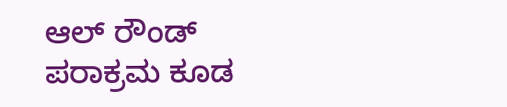ಆಲ್ ರೌಂಡ್ ಪರಾಕ್ರಮ ಕೂಡ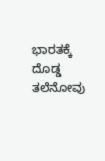ಭಾರತಕ್ಕೆ ದೊಡ್ಡ ತಲೆನೋವು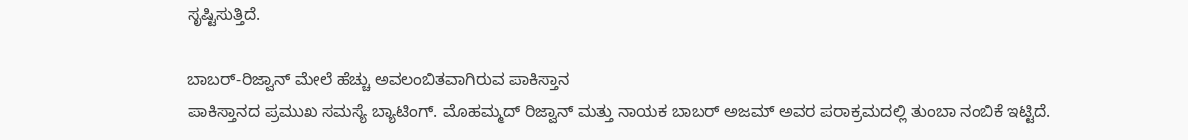ಸೃಷ್ಟಿಸುತ್ತಿದೆ.

ಬಾಬರ್-ರಿಜ್ವಾನ್ ಮೇಲೆ ಹೆಚ್ಚು ಅವಲಂಬಿತವಾಗಿರುವ ಪಾಕಿಸ್ತಾನ
ಪಾಕಿಸ್ತಾನದ ಪ್ರಮುಖ ಸಮಸ್ಯೆ ಬ್ಯಾಟಿಂಗ್. ಮೊಹಮ್ಮದ್ ರಿಜ್ವಾನ್ ಮತ್ತು ನಾಯಕ ಬಾಬರ್ ಅಜಮ್ ಅವರ ಪರಾಕ್ರಮದಲ್ಲಿ ತುಂಬಾ ನಂಬಿಕೆ ಇಟ್ಟಿದೆ.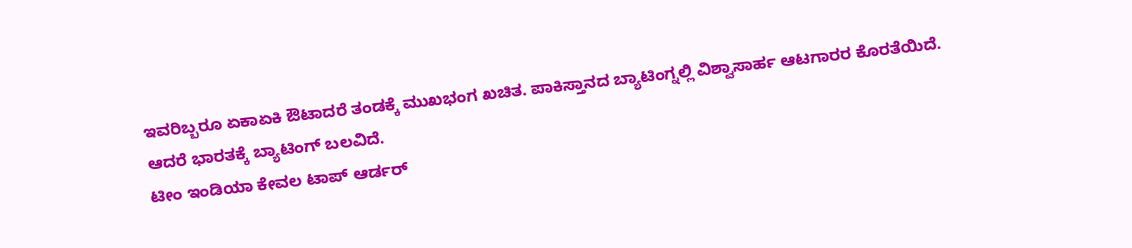ಇವರಿಬ್ಬರೂ ಏಕಾಏಕಿ ಔಟಾದರೆ ತಂಡಕ್ಕೆ ಮುಖಭಂಗ ಖಚಿತ. ಪಾಕಿಸ್ತಾನದ ಬ್ಯಾಟಿಂಗ್ನಲ್ಲಿ ವಿಶ್ವಾಸಾರ್ಹ ಆಟಗಾರರ ಕೊರತೆಯಿದೆ. ಆದರೆ ಭಾರತಕ್ಕೆ ಬ್ಯಾಟಿಂಗ್ ಬಲವಿದೆ.
ಟೀಂ ಇಂಡಿಯಾ ಕೇವಲ ಟಾಪ್ ಆರ್ಡರ್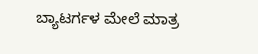ಬ್ಯಾಟರ್ಗಳ ಮೇಲೆ ಮಾತ್ರ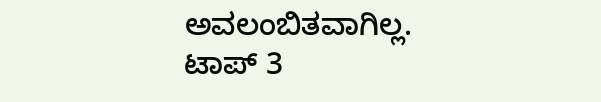ಅವಲಂಬಿತವಾಗಿಲ್ಲ. ಟಾಪ್ 3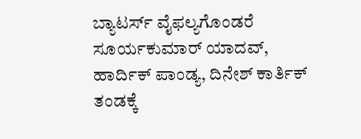ಬ್ಯಾಟರ್ಸ್ ವೈಫಲ್ಯಗೊಂಡರೆ ಸೂರ್ಯಕುಮಾರ್ ಯಾದವ್, ಹಾರ್ದಿಕ್ ಪಾಂಡ್ಯ, ದಿನೇಶ್ ಕಾರ್ತಿಕ್ ತಂಡಕ್ಕೆ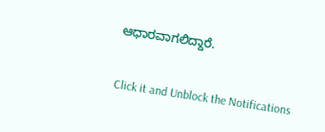ಆಧಾರವಾಗಲಿದ್ದಾರೆ.


Click it and Unblock the Notifications